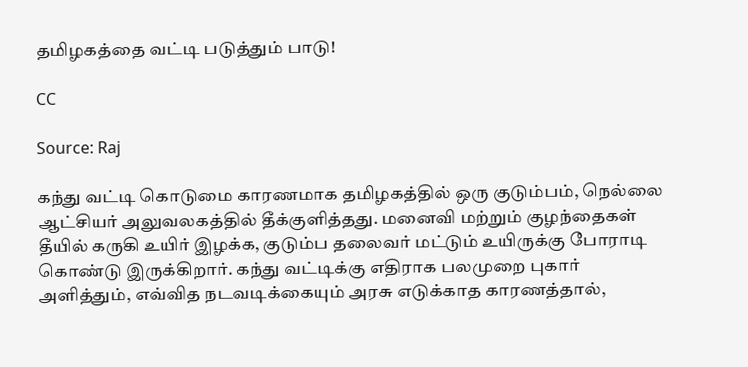தமிழகத்தை வட்டி படுத்தும் பாடு!

CC

Source: Raj

கந்து வட்டி கொடுமை காரணமாக தமிழகத்தில் ஒரு குடும்பம், நெல்லை ஆட்சியர் அலுவலகத்தில் தீக்குளித்தது. மனைவி மற்றும் குழந்தைகள் தீயில் கருகி உயிர் இழக்க, குடும்ப தலைவர் மட்டும் உயிருக்கு போராடி கொண்டு இருக்கிறார். கந்து வட்டிக்கு எதிராக பலமுறை புகார் அளித்தும், எவ்வித நடவடிக்கையும் அரசு எடுக்காத காரணத்தால்,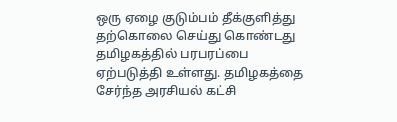ஒரு ஏழை குடும்பம் தீக்குளித்து தற்கொலை செய்து கொண்டது தமிழகத்தில் பரபரப்பை ஏற்படுத்தி உள்ளது. தமிழகத்தை சேர்ந்த அரசியல் கட்சி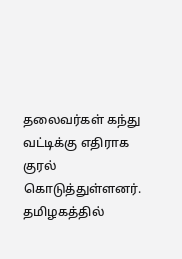தலைவர்கள் கந்து வட்டிக்கு எதிராக குரல் கொடுத்துள்ளனர். தமிழகத்தில்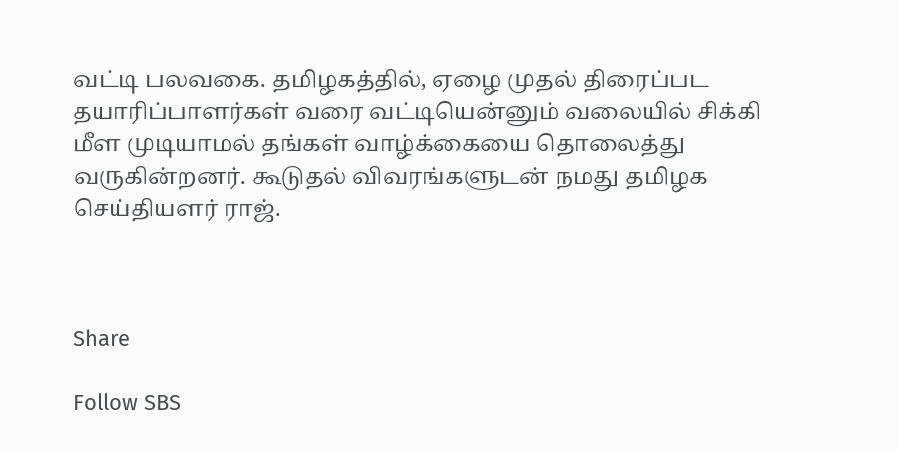வட்டி பலவகை. தமிழகத்தில், ஏழை முதல் திரைப்பட தயாரிப்பாளர்கள் வரை வட்டியென்னும் வலையில் சிக்கி மீள முடியாமல் தங்கள் வாழ்க்கையை தொலைத்து வருகின்றனர். கூடுதல் விவரங்களுடன் நமது தமிழக செய்தியளர் ராஜ்.



Share

Follow SBS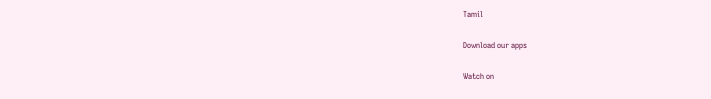Tamil

Download our apps

Watch on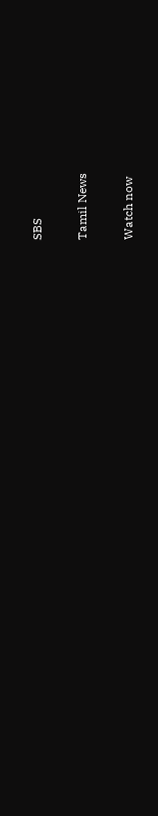SBS

Tamil News

Watch now